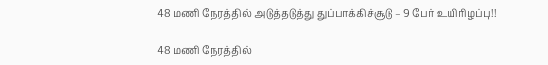48 மணி நேரத்தில் அடுத்தடுத்து துப்பாக்கிச்சூடு – 9 பேர் உயிரிழப்பு!!

48 மணி நேரத்தில்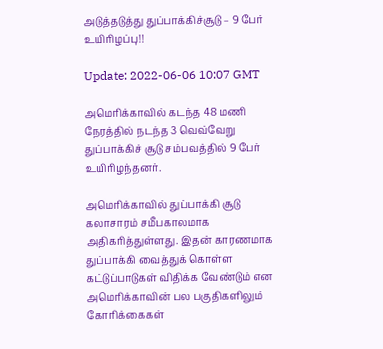அடுத்தடுத்து துப்பாக்கிச்சூடு – 9 பேர் உயிரிழப்பு!!

Update: 2022-06-06 10:07 GMT

அமெரிக்காவில் கடந்த 48 மணி நேரத்தில் நடந்த 3 வெவ்வேறு துப்பாக்கிச் சூடு சம்பவத்தில் 9 பேர் உயிரிழந்தனர்.

அமெரிக்காவில் துப்பாக்கி சூடு கலாசாரம் சமீபகாலமாக அதிகரித்துள்ளது. இதன் காரணமாக துப்பாக்கி வைத்துக் கொள்ள கட்டுப்பாடுகள் விதிக்க வேண்டும் என அமெரிக்காவின் பல பகுதிகளிலும் கோரிக்கைகள்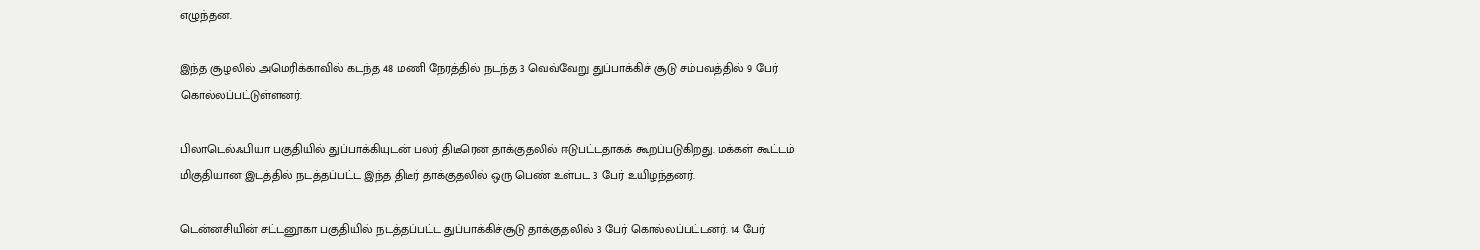எழுந்தன.

இந்த சூழலில் அமெரிக்காவில் கடந்த 48 மணி நேரத்தில் நடந்த 3 வெவ்வேறு துப்பாக்கிச் சூடு சம்பவத்தில் 9 பேர் கொல்லப்பட்டுள்ளனர்.

பிலாடெல்ஃபியா பகுதியில் துப்பாக்கியுடன் பலர் திடீரென தாக்குதலில் ஈடுபட்டதாகக் கூறப்படுகிறது. மக்கள் கூட்டம் மிகுதியான இடத்தில் நடத்தப்பட்ட இந்த திடீர் தாக்குதலில் ஒரு பெண் உள்பட 3 பேர் உயிழந்தனர்.

டென்னசியின் சட்டனூகா பகுதியில் நடத்தப்பட்ட துப்பாக்கிச்சூடு தாக்குதலில் 3 பேர் கொல்லப்பட்டனர். 14 பேர்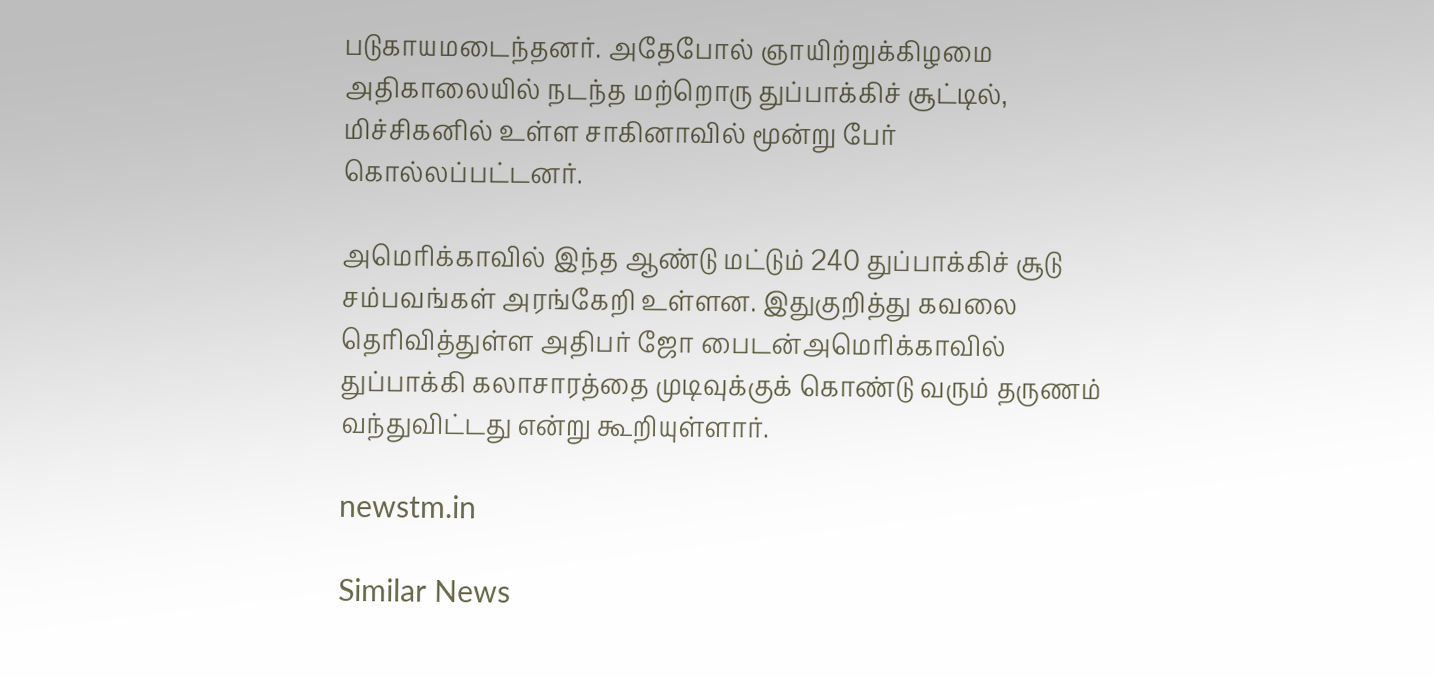படுகாயமடைந்தனர். அதேபோல் ஞாயிற்றுக்கிழமை அதிகாலையில் நடந்த மற்றொரு துப்பாக்கிச் சூட்டில், மிச்சிகனில் உள்ள சாகினாவில் மூன்று பேர் கொல்லப்பட்டனர்.

அமெரிக்காவில் இந்த ஆண்டு மட்டும் 240 துப்பாக்கிச் சூடு சம்பவங்கள் அரங்கேறி உள்ளன. இதுகுறித்து கவலை தெரிவித்துள்ள அதிபர் ஜோ பைடன்அமெரிக்காவில் துப்பாக்கி கலாசாரத்தை முடிவுக்குக் கொண்டு வரும் தருணம் வந்துவிட்டது என்று கூறியுள்ளார்.

newstm.in

Similar News